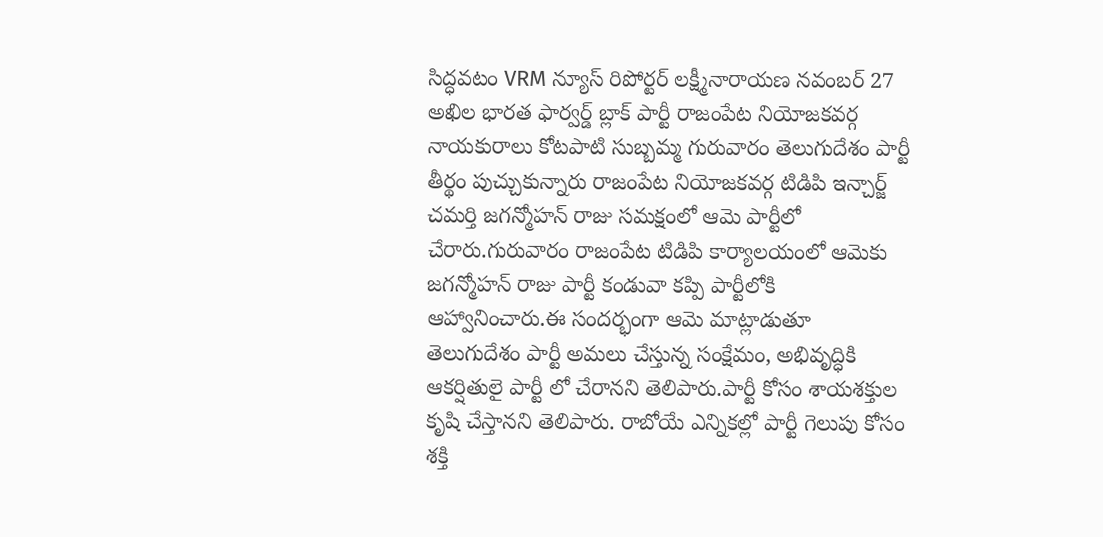సిద్ధవటం VRM న్యూస్ రిపోర్టర్ లక్ష్మీనారాయణ నవంబర్ 27
అఖిల భారత ఫార్వర్డ్ బ్లాక్ పార్టీ రాజంపేట నియోజకవర్గ నాయకురాలు కోటపాటి సుబ్బమ్మ గురువారం తెలుగుదేశం పార్టీ తీర్థం పుచ్చుకున్నారు రాజంపేట నియోజకవర్గ టిడిపి ఇన్చార్జ్ చమర్తి జగన్మోహన్ రాజు సమక్షంలో ఆమె పార్టీలో చేరారు.గురువారం రాజంపేట టిడిపి కార్యాలయంలో ఆమెకు జగన్మోహన్ రాజు పార్టీ కండువా కప్పి పార్టీలోకి ఆహ్వానించారు.ఈ సందర్భంగా ఆమె మాట్లాడుతూ తెలుగుదేశం పార్టీ అమలు చేస్తున్న సంక్షేమం, అభివృద్ధికి ఆకర్షితులై పార్టీ లో చేరానని తెలిపారు.పార్టీ కోసం శాయశక్తుల కృషి చేస్తానని తెలిపారు. రాబోయే ఎన్నికల్లో పార్టీ గెలుపు కోసం శక్తి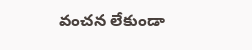వంచన లేకుండా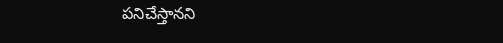పనిచేస్తానని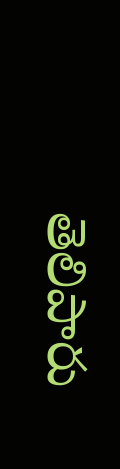తెలిపారు